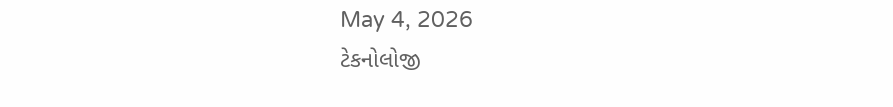May 4, 2026
ટેકનોલોજી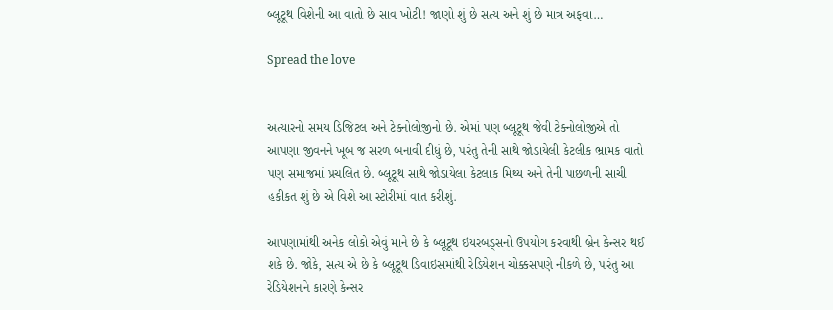બ્લૂટૂથ વિશેની આ વાતો છે સાવ ખોટી! જાણો શું છે સત્ય અને શું છે માત્ર અફવા…

Spread the love


અત્યારનો સમય ડિજિટલ અને ટેક્નોલોજીનો છે. એમાં પણ બ્લૂટૂથ જેવી ટેક્નોલોજીએ તો આપણા જીવનને ખૂબ જ સરળ બનાવી દીધું છે, પરંતુ તેની સાથે જોડાયેલી કેટલીક ભ્રામક વાતો પણ સમાજમાં પ્રચલિત છે. બ્લૂટૂથ સાથે જોડાયેલા કેટલાક મિથ્ય અને તેની પાછળની સાચી હકીકત શું છે એ વિશે આ સ્ટોરીમાં વાત કરીશું.

આપણામાંથી અનેક લોકો એવું માને છે કે બ્લૂટૂથ ઇયરબડ્સનો ઉપયોગ કરવાથી બ્રેન કેન્સર થઈ શકે છે. જોકે, સત્ય એ છે કે બ્લૂટૂથ ડિવાઇસમાંથી રેડિયેશન ચોક્કસપણે નીકળે છે, પરંતુ આ રેડિયેશનને કારણે કેન્સર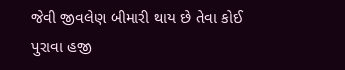જેવી જીવલેણ બીમારી થાય છે તેવા કોઈ પુરાવા હજી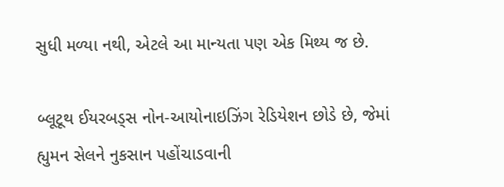સુધી મળ્યા નથી, એટલે આ માન્યતા પણ એક મિથ્ય જ છે.

બ્લૂટૂથ ઈયરબડ્સ નોન-આયોનાઇઝિંગ રેડિયેશન છોડે છે, જેમાં હ્યુમન સેલને નુકસાન પહોંચાડવાની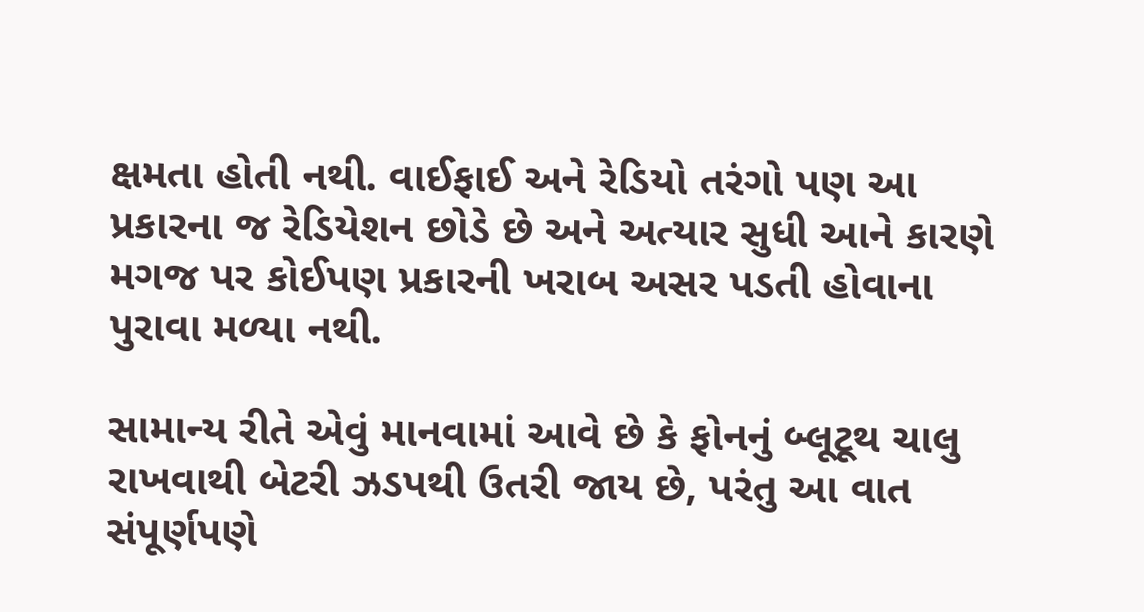ક્ષમતા હોતી નથી. વાઈફાઈ અને રેડિયો તરંગો પણ આ પ્રકારના જ રેડિયેશન છોડે છે અને અત્યાર સુધી આને કારણે મગજ પર કોઈપણ પ્રકારની ખરાબ અસર પડતી હોવાના પુરાવા મળ્યા નથી.

સામાન્ય રીતે એવું માનવામાં આવે છે કે ફોનનું બ્લૂટૂથ ચાલુ રાખવાથી બેટરી ઝડપથી ઉતરી જાય છે, પરંતુ આ વાત સંપૂર્ણપણે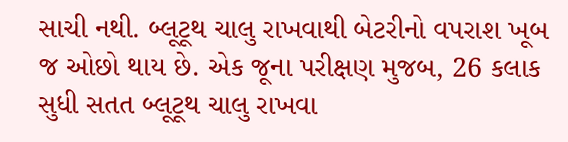સાચી નથી. બ્લૂટૂથ ચાલુ રાખવાથી બેટરીનો વપરાશ ખૂબ જ ઓછો થાય છે. એક જૂના પરીક્ષણ મુજબ, 26 કલાક સુધી સતત બ્લૂટૂથ ચાલુ રાખવા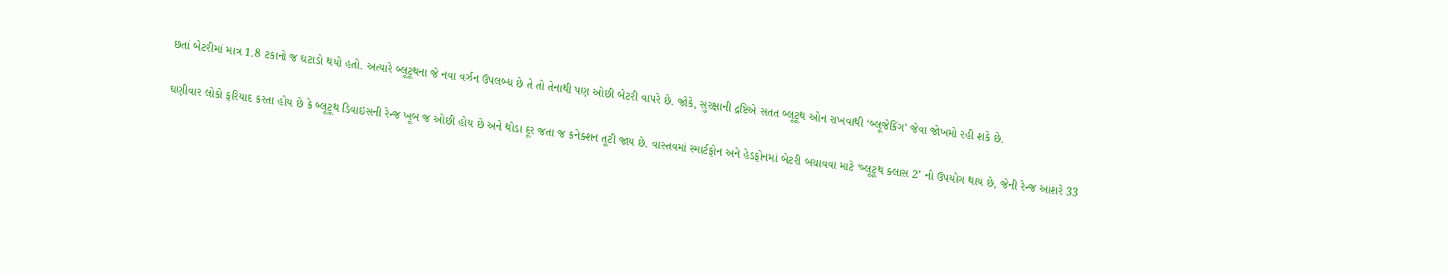છતાં બેટરીમાં માત્ર 1.8 ટકાનો જ ઘટાડો થયો હતો. અત્યારે બ્લૂટૂથના જે નવા વર્ઝન ઉપલબ્ધ છે તે તો તેનાથી પણ ઓછી બેટરી વાપરે છે. જોકે, સુરક્ષાની દ્રષ્ટિએ સતત બ્લૂટૂથ ઓન રાખવાથી ‘બ્લૂજેકિંગ’ જેવા જોખમો રહી શકે છે.

ઘણીવાર લોકો ફરિયાદ કરતા હોય છે કે બ્લૂટૂથ ડિવાઇસની રેન્જ ખૂબ જ ઓછી હોય છે અને થોડા દૂર જતા જ કનેક્શન તૂટી જાય છે. વાસ્તવમાં સ્માર્ટફોન અને હેડફોનમાં બેટરી બચાવવા માટે ‘બ્લૂટૂથ ક્લાસ 2’ નો ઉપયોગ થાય છે, જેની રેન્જ આશરે 33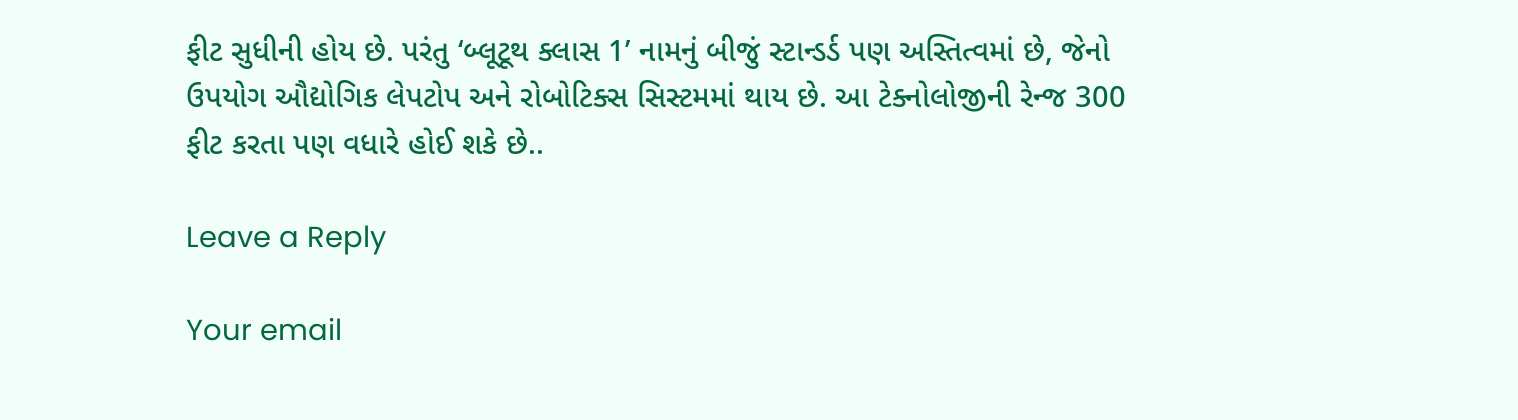ફીટ સુધીની હોય છે. પરંતુ ‘બ્લૂટૂથ ક્લાસ 1’ નામનું બીજું સ્ટાન્ડર્ડ પણ અસ્તિત્વમાં છે, જેનો ઉપયોગ ઔદ્યોગિક લેપટોપ અને રોબોટિક્સ સિસ્ટમમાં થાય છે. આ ટેક્નોલોજીની રેન્જ 300 ફીટ કરતા પણ વધારે હોઈ શકે છે..

Leave a Reply

Your email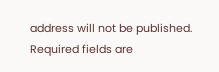address will not be published. Required fields are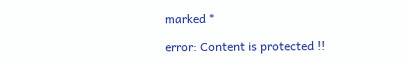marked *

error: Content is protected !!